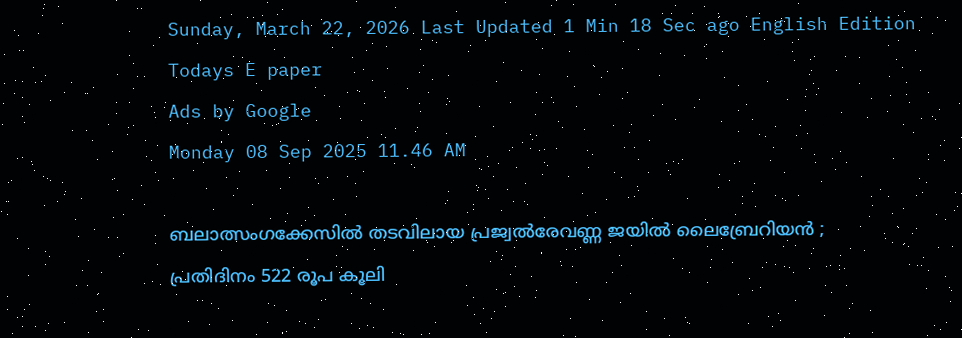Sunday, March 22, 2026 Last Updated 1 Min 18 Sec ago English Edition
Todays E paper
Ads by Google
Monday 08 Sep 2025 11.46 AM

ബലാത്സംഗക്കേസില്‍ തടവിലായ പ്രജ്വല്‍രേവണ്ണ ജയില്‍ ലൈബ്രേറിയന്‍ ; പ്രതിദിനം 522 രൂപ കൂലി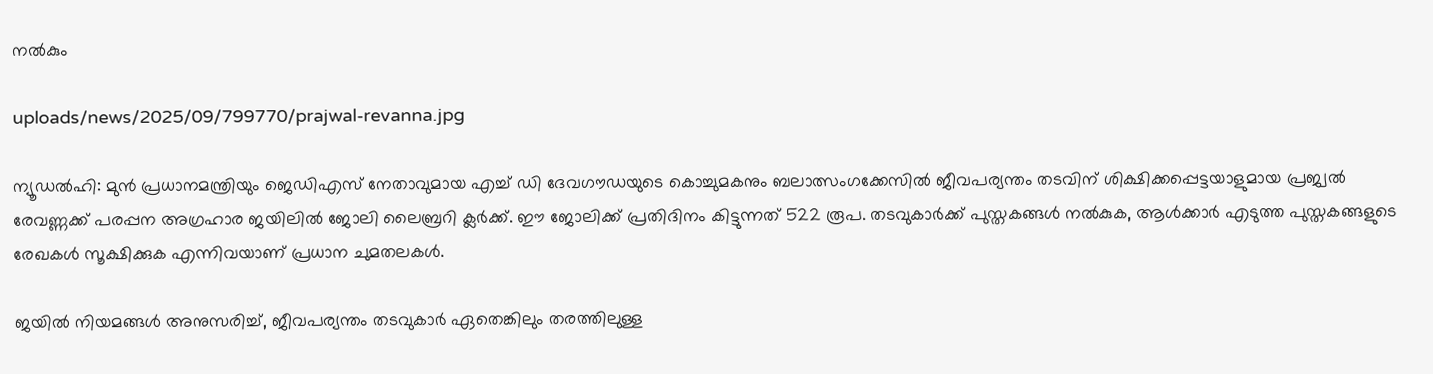നല്‍കും

uploads/news/2025/09/799770/prajwal-revanna.jpg

ന്യൂഡല്‍ഹി: മുന്‍ പ്രധാനമന്ത്രിയും ജെഡിഎസ് നേതാവുമായ എച്ച് ഡി ദേവഗൗഡയുടെ കൊച്ചുമകനും ബലാത്സംഗക്കേസില്‍ ജീവപര്യന്തം തടവിന് ശിക്ഷിക്കപ്പെട്ടയാളുമായ പ്രജ്വല്‍ രേവണ്ണക്ക് പരപ്പന അഗ്രഹാര ജയിലില്‍ ജോലി ലൈബ്രറി ക്ലര്‍ക്ക്. ഈ ജോലിക്ക് പ്രതിദിനം കിട്ടുന്നത് 522 രൂപ. തടവുകാര്‍ക്ക് പുസ്തകങ്ങള്‍ നല്‍കുക, ആള്‍ക്കാര്‍ എടുത്ത പുസ്തകങ്ങളുടെ രേഖകള്‍ സൂക്ഷിക്കുക എന്നിവയാണ് പ്രധാന ചുമതലകള്‍.

ജയില്‍ നിയമങ്ങള്‍ അനുസരിച്ച്, ജീവപര്യന്തം തടവുകാര്‍ ഏതെങ്കിലും തരത്തിലുള്ള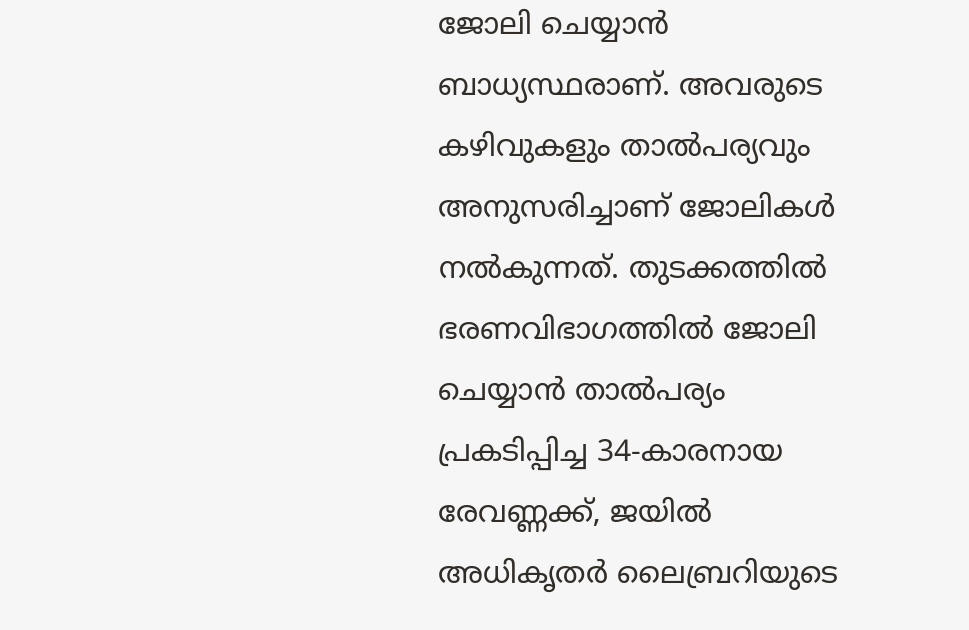ജോലി ചെയ്യാന്‍ ബാധ്യസ്ഥരാണ്. അവരുടെ കഴിവുകളും താല്‍പര്യവും അനുസരിച്ചാണ് ജോലികള്‍ നല്‍കുന്നത്. തുടക്കത്തില്‍ ഭരണവിഭാഗത്തില്‍ ജോലി ചെയ്യാന്‍ താല്‍പര്യം പ്രകടിപ്പിച്ച 34-കാരനായ രേവണ്ണക്ക്, ജയില്‍ അധികൃതര്‍ ലൈബ്രറിയുടെ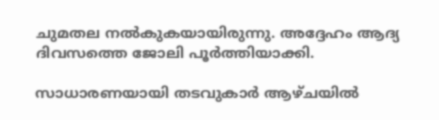ചുമതല നല്‍കുകയായിരുന്നു. അദ്ദേഹം ആദ്യ ദിവസത്തെ ജോലി പൂര്‍ത്തിയാക്കി.

സാധാരണയായി തടവുകാര്‍ ആഴ്ചയില്‍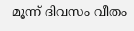മൂന്ന് ദിവസം വീതം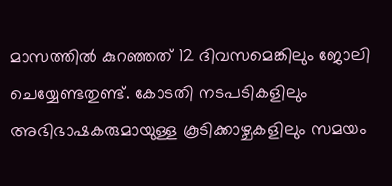മാസത്തില്‍ കുറഞ്ഞത് 12 ദിവസമെങ്കിലും ജോലി ചെയ്യേണ്ടതുണ്ട്. കോടതി നടപടികളിലും അഭിഭാഷകരുമായുള്ള കൂടിക്കാഴ്ചകളിലും സമയം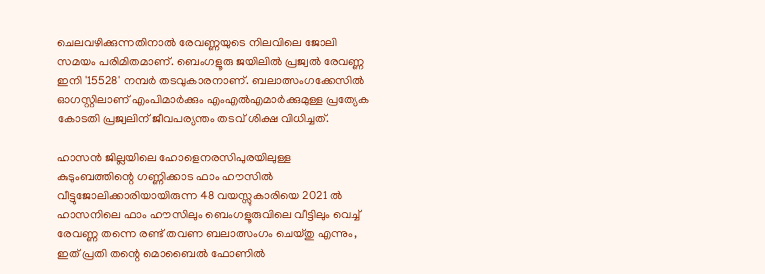ചെലവഴിക്കുന്നതിനാല്‍ രേവണ്ണയുടെ നിലവിലെ ജോലി സമയം പരിമിതമാണ്. ബെംഗളൂരു ജയിലില്‍ പ്രജ്വല്‍ രേവണ്ണ ഇനി '15528' നമ്പര്‍ തടവുകാരനാണ്. ബലാത്സംഗക്കേസില്‍ ഓഗസ്റ്റിലാണ് എംപിമാര്‍ക്കും എംഎല്‍എമാര്‍ക്കുമുള്ള പ്രത്യേക കോടതി പ്രജ്വലിന് ജീവപര്യന്തം തടവ് ശിക്ഷ വിധിച്ചത്.

ഹാസന്‍ ജില്ലയിലെ ഹോളെനരസിപുരയിലുള്ള കുടുംബത്തിന്റെ ഗണ്ണിക്കാട ഫാം ഹൗസില്‍ വീട്ടുജോലിക്കാരിയായിരുന്ന 48 വയസ്സുകാരിയെ 2021 ല്‍ ഹാസനിലെ ഫാം ഹൗസിലും ബെംഗളൂരുവിലെ വീട്ടിലും വെച്ച് രേവണ്ണ തന്നെ രണ്ട് തവണ ബലാത്സംഗം ചെയ്തു എന്നും, ഇത് പ്രതി തന്റെ മൊബൈല്‍ ഫോണില്‍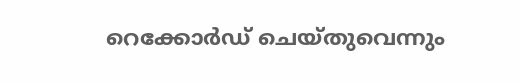റെക്കോര്‍ഡ് ചെയ്തുവെന്നും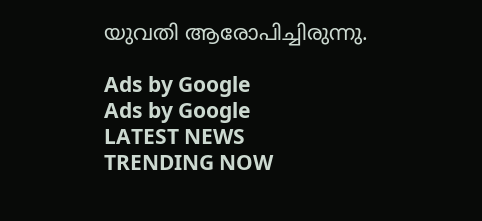യുവതി ആരോപിച്ചിരുന്നു.

Ads by Google
Ads by Google
LATEST NEWS
TRENDING NOW